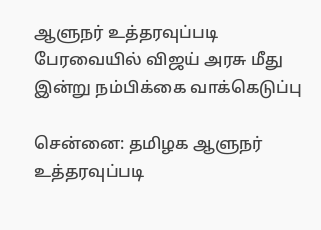ஆளுநர் உத்தரவுப்படி பேரவையில் விஜய் அரசு மீது இன்று நம்பிக்கை வாக்கெடுப்பு

சென்னை: தமிழக ஆளுநர் உத்தரவுப்படி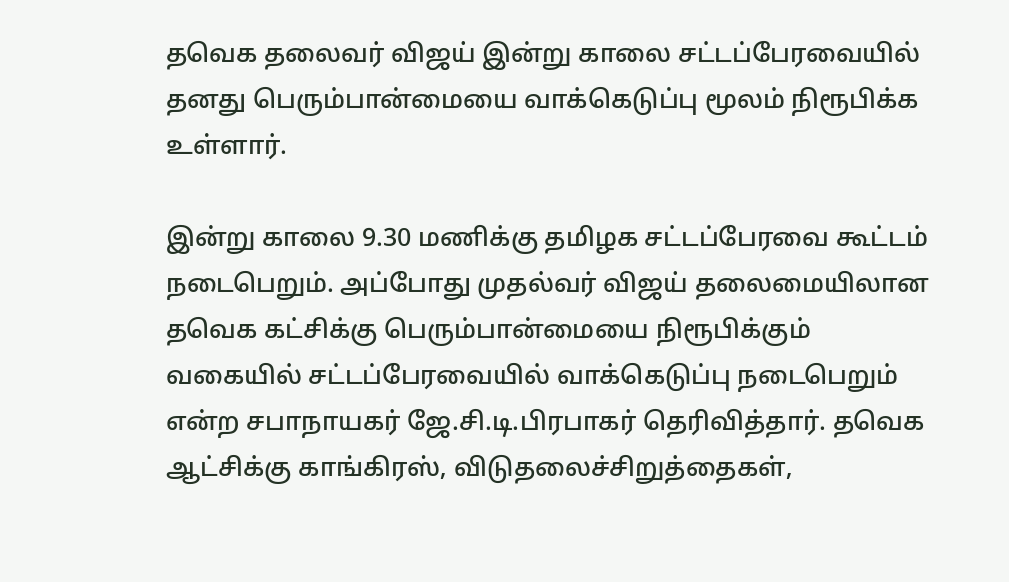தவெக தலைவர் விஜய் இன்று காலை சட்டப்பேரவையில் தனது பெரும்பான்மையை வாக்கெடுப்பு மூலம் நிரூபிக்க உள்ளார்.

இன்று காலை 9.30 மணிக்கு தமிழக சட்டப்பேரவை கூட்டம் நடைபெறும். அப்போது முதல்வர் விஜய் தலைமையிலான தவெக கட்சிக்கு பெரும்பான்மையை நிரூபிக்கும் வகையில் சட்டப்பேரவையில் வாக்கெடுப்பு நடைபெறும் என்ற சபாநாயகர் ஜே.சி.டி.பிரபாகர் தெரிவித்தார். தவெக ஆட்சிக்கு காங்கிரஸ், விடுதலைச்சிறுத்தைகள்,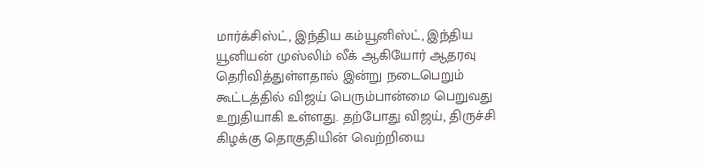மார்க்சிஸ்ட், இந்திய கம்யூனிஸ்ட், இந்திய யூனியன் முஸ்லிம் லீக் ஆகியோர் ஆதரவு தெரிவித்துள்ளதால் இன்று நடைபெறும் கூட்டத்தில் விஜய் பெரும்பான்மை பெறுவது உறுதியாகி உள்ளது. தற்போது விஜய், திருச்சி கிழக்கு தொகுதியின் வெற்றியை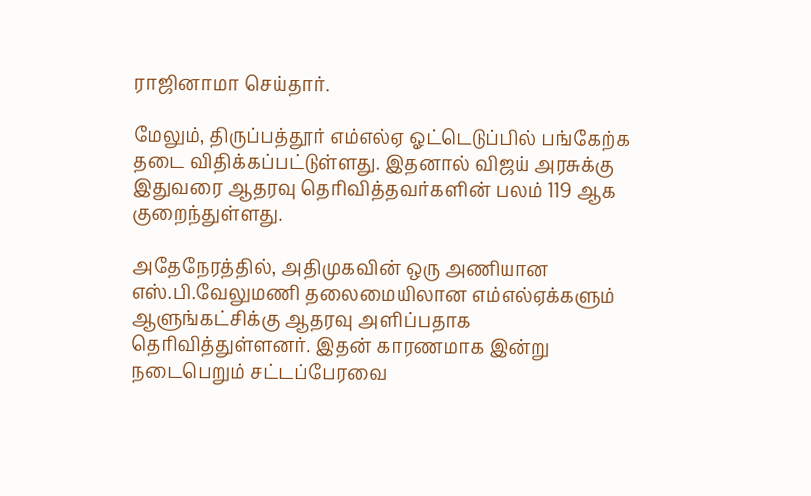ராஜினாமா செய்தார்.

மேலும், திருப்பத்தூர் எம்எல்ஏ ஓட்டெடுப்பில் பங்கேற்க தடை விதிக்கப்பட்டுள்ளது. இதனால் விஜய் அரசுக்கு இதுவரை ஆதரவு தெரிவித்தவர்களின் பலம் 119 ஆக குறைந்துள்ளது.

அதேநேரத்தில், அதிமுகவின் ஒரு அணியான எஸ்.பி.வேலுமணி தலைமையிலான எம்எல்ஏக்களும் ஆளுங்கட்சிக்கு ஆதரவு அளிப்பதாக தெரிவித்துள்ளனர். இதன் காரணமாக இன்று நடைபெறும் சட்டப்பேரவை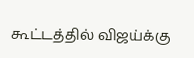கூட்டத்தில் விஜய்க்கு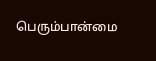பெரும்பான்மை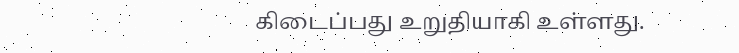கிடைப்பது உறுதியாகி உள்ளது.